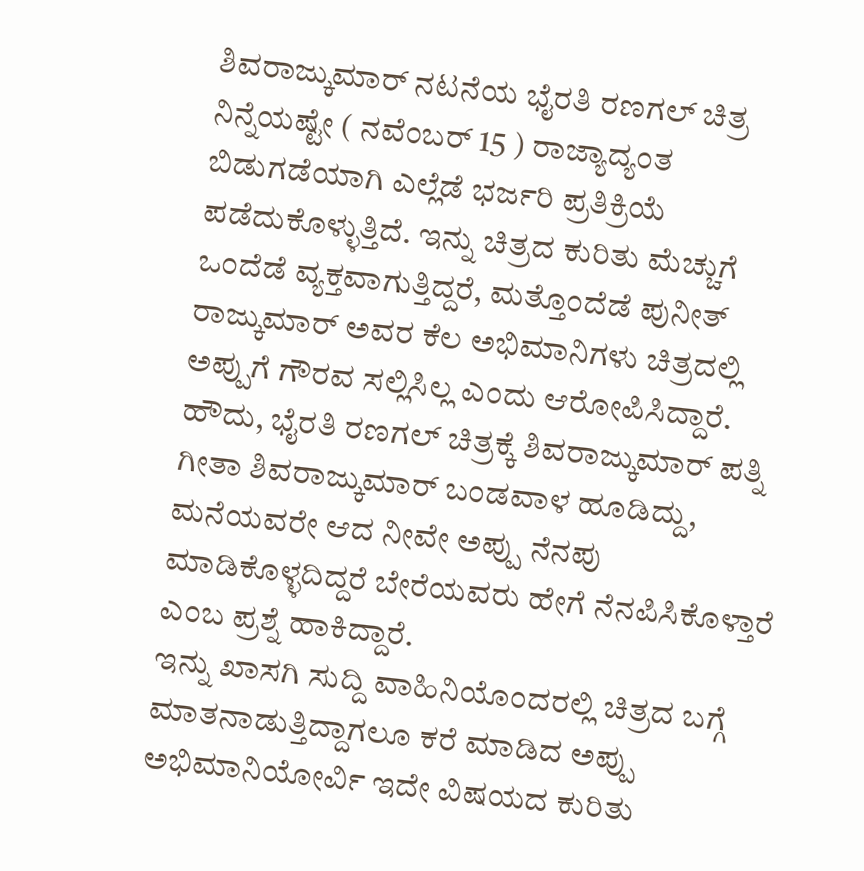ಶಿವರಾಜ್ಕುಮಾರ್ ನಟನೆಯ ಭೈರತಿ ರಣಗಲ್ ಚಿತ್ರ ನಿನ್ನೆಯಷ್ಟೇ ( ನವೆಂಬರ್ 15 ) ರಾಜ್ಯಾದ್ಯಂತ ಬಿಡುಗಡೆಯಾಗಿ ಎಲ್ಲೆಡೆ ಭರ್ಜರಿ ಪ್ರತಿಕ್ರಿಯೆ ಪಡೆದುಕೊಳ್ಳುತ್ತಿದೆ. ಇನ್ನು ಚಿತ್ರದ ಕುರಿತು ಮೆಚ್ಚುಗೆ ಒಂದೆಡೆ ವ್ಯಕ್ತವಾಗುತ್ತಿದ್ದರೆ, ಮತ್ತೊಂದೆಡೆ ಪುನೀತ್ ರಾಜ್ಕುಮಾರ್ ಅವರ ಕೆಲ ಅಭಿಮಾನಿಗಳು ಚಿತ್ರದಲ್ಲಿ ಅಪ್ಪುಗೆ ಗೌರವ ಸಲ್ಲಿಸಿಲ್ಲ ಎಂದು ಆರೋಪಿಸಿದ್ದಾರೆ.
ಹೌದು, ಭೈರತಿ ರಣಗಲ್ ಚಿತ್ರಕ್ಕೆ ಶಿವರಾಜ್ಕುಮಾರ್ ಪತ್ನಿ ಗೀತಾ ಶಿವರಾಜ್ಕುಮಾರ್ ಬಂಡವಾಳ ಹೂಡಿದ್ದು, ಮನೆಯವರೇ ಆದ ನೀವೇ ಅಪ್ಪು ನೆನಪು ಮಾಡಿಕೊಳ್ಳದಿದ್ದರೆ ಬೇರೆಯವರು ಹೇಗೆ ನೆನಪಿಸಿಕೊಳ್ತಾರೆ ಎಂಬ ಪ್ರಶ್ನೆ ಹಾಕಿದ್ದಾರೆ.
ಇನ್ನು ಖಾಸಗಿ ಸುದ್ದಿ ವಾಹಿನಿಯೊಂದರಲ್ಲಿ ಚಿತ್ರದ ಬಗ್ಗೆ ಮಾತನಾಡುತ್ತಿದ್ದಾಗಲೂ ಕರೆ ಮಾಡಿದ ಅಪ್ಪು ಅಭಿಮಾನಿಯೋರ್ವಿ ಇದೇ ವಿಷಯದ ಕುರಿತು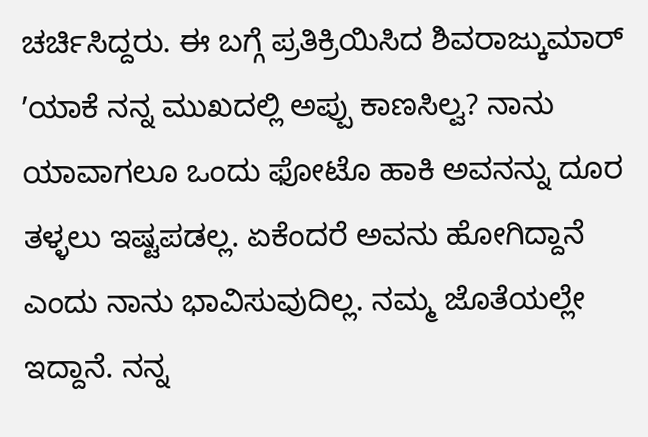ಚರ್ಚಿಸಿದ್ದರು. ಈ ಬಗ್ಗೆ ಪ್ರತಿಕ್ರಿಯಿಸಿದ ಶಿವರಾಜ್ಕುಮಾರ್ ʼಯಾಕೆ ನನ್ನ ಮುಖದಲ್ಲಿ ಅಪ್ಪು ಕಾಣಸಿಲ್ವ? ನಾನು ಯಾವಾಗಲೂ ಒಂದು ಫೋಟೊ ಹಾಕಿ ಅವನನ್ನು ದೂರ ತಳ್ಳಲು ಇಷ್ಟಪಡಲ್ಲ. ಏಕೆಂದರೆ ಅವನು ಹೋಗಿದ್ದಾನೆ ಎಂದು ನಾನು ಭಾವಿಸುವುದಿಲ್ಲ. ನಮ್ಮ ಜೊತೆಯಲ್ಲೇ ಇದ್ದಾನೆ. ನನ್ನ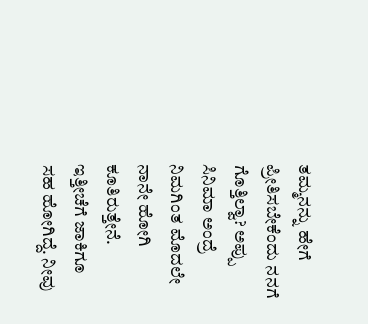ತಮ್ಮನನ್ನು ಹೇಗೆ ಪ್ರೀತಿಸಬೇಕೆಂದು ನನಗೆ ಗೊತ್ತಿಲ್ವಾ? ಅಪ್ಪು ಸಿನಿಮಾ ಅಂದ್ರೆ ನಿಮಗಿಂತ ಮೊದಲೇ ನಾನೇ ಹೋಗಿ ಕೂತಿರುತ್ತೇನೆ. ಇತ್ತೀಚೆಗೆ ಜಾಕಿಗೂ ಸಹ ಹೋಗಿದ್ದೆ. ನೀವು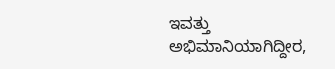ಇವತ್ತು ಅಭಿಮಾನಿಯಾಗಿದ್ದೀರ,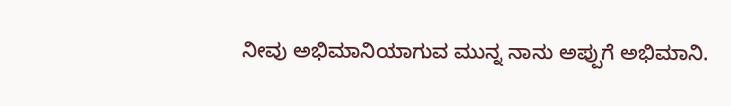ನೀವು ಅಭಿಮಾನಿಯಾಗುವ ಮುನ್ನ ನಾನು ಅಪ್ಪುಗೆ ಅಭಿಮಾನಿ.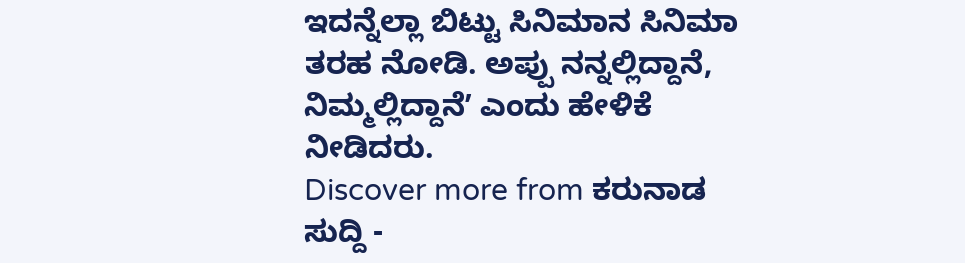ಇದನ್ನೆಲ್ಲಾ ಬಿಟ್ಟು ಸಿನಿಮಾನ ಸಿನಿಮಾ ತರಹ ನೋಡಿ. ಅಪ್ಪು ನನ್ನಲ್ಲಿದ್ದಾನೆ, ನಿಮ್ಮಲ್ಲಿದ್ದಾನೆʼ ಎಂದು ಹೇಳಿಕೆ ನೀಡಿದರು.
Discover more from ಕರುನಾಡ ಸುದ್ದಿ -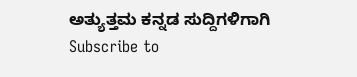ಅತ್ಯುತ್ತಮ ಕನ್ನಡ ಸುದ್ದಿಗಳಿಗಾಗಿ
Subscribe to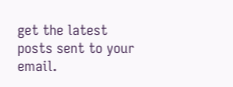get the latest posts sent to your email.